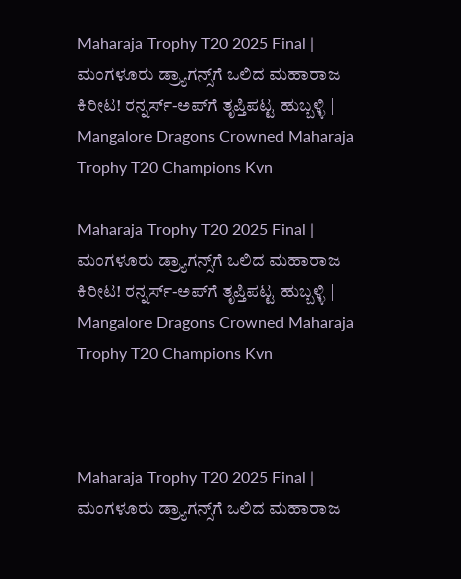Maharaja Trophy T20 2025 Final | ಮಂಗಳೂರು ಡ್ರ್ಯಾಗನ್ಸ್‌ಗೆ ಒಲಿದ ಮಹಾರಾಜ ಕಿರೀಟ! ರನ್ನರ್ಸ್‌-ಅಪ್‌ಗೆ ತೃಪ್ತಿಪಟ್ಟ ಹುಬ್ಬಳ್ಳಿ | Mangalore Dragons Crowned Maharaja Trophy T20 Champions Kvn

Maharaja Trophy T20 2025 Final | ಮಂಗಳೂರು ಡ್ರ್ಯಾಗನ್ಸ್‌ಗೆ ಒಲಿದ ಮಹಾರಾಜ ಕಿರೀಟ! ರನ್ನರ್ಸ್‌-ಅಪ್‌ಗೆ ತೃಪ್ತಿಪಟ್ಟ ಹುಬ್ಬಳ್ಳಿ | Mangalore Dragons Crowned Maharaja Trophy T20 Champions Kvn



Maharaja Trophy T20 2025 Final | ಮಂಗಳೂರು ಡ್ರ್ಯಾಗನ್ಸ್‌ಗೆ ಒಲಿದ ಮಹಾರಾಜ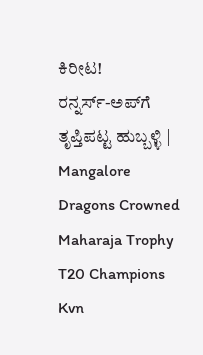ಕಿರೀಟ! ರನ್ನರ್ಸ್‌-ಅಪ್‌ಗೆ ತೃಪ್ತಿಪಟ್ಟ ಹುಬ್ಬಳ್ಳಿ | Mangalore Dragons Crowned Maharaja Trophy T20 Champions Kvn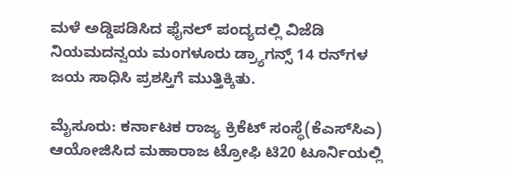ಮಳೆ ಅಡ್ಡಿಪಡಿಸಿದ ಫೈನಲ್‌ ಪಂದ್ಯದಲ್ಲಿ ವಿಜೆಡಿ ನಿಯಮದನ್ವಯ ಮಂಗಳೂರು ಡ್ರ್ಯಾಗನ್ಸ್‌ 14 ರನ್‌ಗಳ ಜಯ ಸಾಧಿಸಿ ಪ್ರಶಸ್ತಿಗೆ ಮುತ್ತಿಕ್ಕಿತು.

ಮೈಸೂರು: ಕರ್ನಾಟಕ ರಾಜ್ಯ ಕ್ರಿಕೆಟ್‌ ಸಂಸ್ಥೆ(ಕೆಎಸ್‌ಸಿಎ) ಆಯೋಜಿಸಿದ ಮಹಾರಾಜ ಟ್ರೋಫಿ ಟಿ20 ಟೂರ್ನಿಯಲ್ಲಿ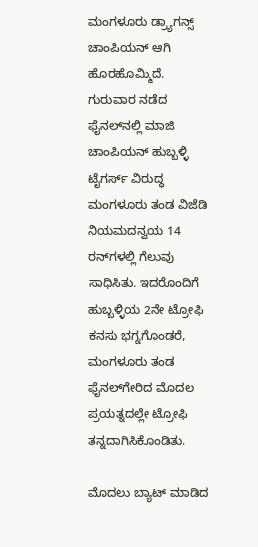ಮಂಗಳೂರು ಡ್ರ್ಯಾಗನ್ಸ್‌ ಚಾಂಪಿಯನ್‌ ಆಗಿ ಹೊರಹೊಮ್ಮಿದೆ. ಗುರುವಾರ ನಡೆದ ಫೈನಲ್‌ನಲ್ಲಿ ಮಾಜಿ ಚಾಂಪಿಯನ್‌ ಹುಬ್ಬಳ್ಳಿ ಟೈಗರ್ಸ್‌ ವಿರುದ್ಧ ಮಂಗಳೂರು ತಂಡ ವಿಜೆಡಿ ನಿಯಮದನ್ವಯ 14 ರನ್‌ಗಳಲ್ಲಿ ಗೆಲುವು ಸಾಧಿಸಿತು. ಇದರೊಂದಿಗೆ ಹುಬ್ಬಳ್ಳಿಯ 2ನೇ ಟ್ರೋಫಿ ಕನಸು ಭಗ್ನಗೊಂಡರೆ, ಮಂಗಳೂರು ತಂಡ ಫೈನಲ್‌ಗೇರಿದ ಮೊದಲ ಪ್ರಯತ್ನದಲ್ಲೇ ಟ್ರೋಫಿ ತನ್ನದಾಗಿಸಿಕೊಂಡಿತು.

ಮೊದಲು ಬ್ಯಾಟ್‌ ಮಾಡಿದ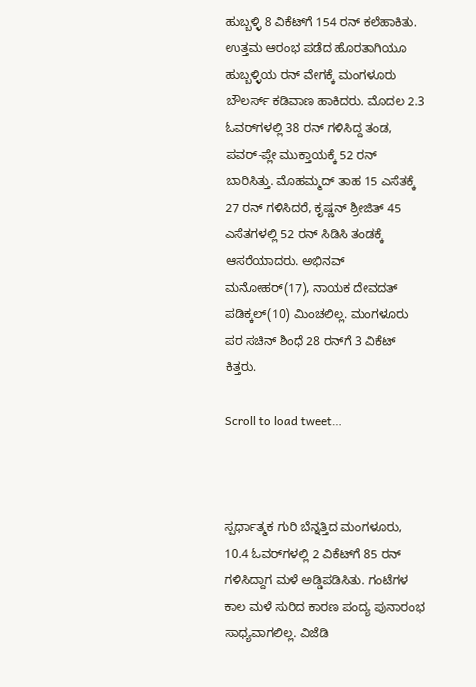ಹುಬ್ಬಳ್ಳಿ 8 ವಿಕೆಟ್‌ಗೆ 154 ರನ್‌ ಕಲೆಹಾಕಿತು. ಉತ್ತಮ ಆರಂಭ ಪಡೆದ ಹೊರತಾಗಿಯೂ ಹುಬ್ಬಳ್ಳಿಯ ರನ್‌ ವೇಗಕ್ಕೆ ಮಂಗಳೂರು ಬೌಲರ್ಸ್‌ ಕಡಿವಾಣ ಹಾಕಿದರು. ಮೊದಲ 2.3 ಓವರ್‌ಗಳಲ್ಲಿ 38 ರನ್‌ ಗಳಿಸಿದ್ದ ತಂಡ, ಪವರ್‌-ಪ್ಲೇ ಮುಕ್ತಾಯಕ್ಕೆ 52 ರನ್‌ ಬಾರಿಸಿತ್ತು. ಮೊಹಮ್ಮದ್‌ ತಾಹ 15 ಎಸೆತಕ್ಕೆ 27 ರನ್‌ ಗಳಿಸಿದರೆ, ಕೃಷ್ಣನ್‌ ಶ್ರೀಜಿತ್‌ 45 ಎಸೆತಗಳಲ್ಲಿ 52 ರನ್‌ ಸಿಡಿಸಿ ತಂಡಕ್ಕೆ ಆಸರೆಯಾದರು. ಅಭಿನವ್‌ ಮನೋಹರ್‌(17), ನಾಯಕ ದೇವದತ್‌ ಪಡಿಕ್ಕಲ್‌(10) ಮಿಂಚಲಿಲ್ಲ. ಮಂಗಳೂರು ಪರ ಸಚಿನ್ ಶಿಂಧೆ 28 ರನ್‌ಗೆ 3 ವಿಕೆಟ್ ಕಿತ್ತರು.

Scroll to load tweet…



ಸ್ಪರ್ಧಾತ್ಮಕ ಗುರಿ ಬೆನ್ನತ್ತಿದ ಮಂಗಳೂರು, 10.4 ಓವರ್‌ಗಳಲ್ಲಿ 2 ವಿಕೆಟ್‌ಗೆ 85 ರನ್‌ ಗಳಿಸಿದ್ದಾಗ ಮಳೆ ಅಡ್ಡಿಪಡಿಸಿತು. ಗಂಟೆಗಳ ಕಾಲ ಮಳೆ ಸುರಿದ ಕಾರಣ ಪಂದ್ಯ ಪುನಾರಂಭ ಸಾಧ್ಯವಾಗಲಿಲ್ಲ. ವಿಜೆಡಿ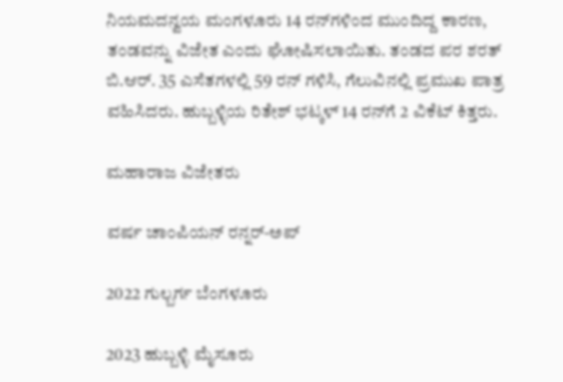ನಿಯಮದನ್ವಯ ಮಂಗಳೂರು 14 ರನ್‌ಗಳಿಂದ ಮುಂದಿದ್ದ ಕಾರಣ, ತಂಡವನ್ನು ವಿಜೇತ ಎಂದು ಘೋಷಿಸಲಾಯಿತು. ತಂಡದ ಪರ ಶರತ್‌ ಬಿ.ಆರ್‌. 35 ಎಸೆತಗಳಲ್ಲಿ 59 ರನ್‌ ಗಳಿಸಿ, ಗೆಲುವಿನಲ್ಲಿ ಪ್ರಮುಖ ಪಾತ್ರ ವಹಿಸಿದರು. ಹುಬ್ಬಳ್ಳಿಯ ರಿತೇಶ್‌ ಭಟ್ಕಳ್‌ 14 ರನ್‌ಗೆ 2 ವಿಕೆಟ್‌ ಕಿತ್ತರು.

ಮಹಾರಾಜ ವಿಜೇತರು

ವರ್ಷ ಚಾಂಪಿಯನ್‌ ರನ್ನರ್‌-ಅಪ್‌

2022 ಗುಲ್ಬರ್ಗ ಬೆಂಗಳೂರು

2023 ಹುಬ್ಬಳ್ಳಿ ಮೈಸೂರು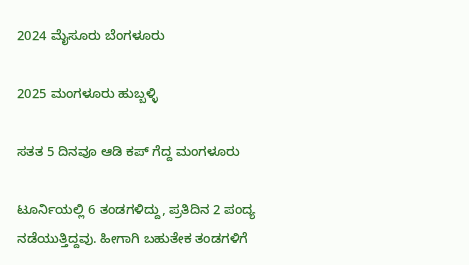2024 ಮೈಸೂರು ಬೆಂಗಳೂರು

2025 ಮಂಗಳೂರು ಹುಬ್ಬಳ್ಳಿ

ಸತತ 5 ದಿನವೂ ಆಡಿ ಕಪ್ ಗೆದ್ದ ಮಂಗಳೂರು

ಟೂರ್ನಿಯಲ್ಲಿ 6 ತಂಡಗಳಿದ್ದು, ಪ್ರತಿದಿನ 2 ಪಂದ್ಯ ನಡೆಯುತ್ತಿದ್ದವು. ಹೀಗಾಗಿ ಬಹುತೇಕ ತಂಡಗಳಿಗೆ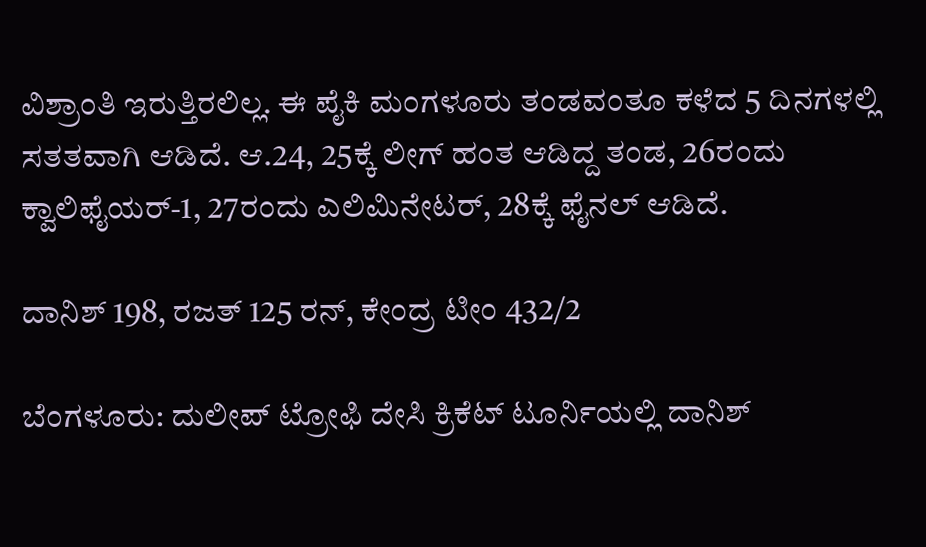ವಿಶ್ರಾಂತಿ ಇರುತ್ತಿರಲಿಲ್ಲ. ಈ ಪೈಕಿ ಮಂಗಳೂರು ತಂಡವಂತೂ ಕಳೆದ 5 ದಿನಗಳಲ್ಲಿ ಸತತವಾಗಿ ಆಡಿದೆ. ಆ.24, 25ಕ್ಕೆ ಲೀಗ್‌ ಹಂತ ಆಡಿದ್ದ ತಂಡ, 26ರಂದು ಕ್ವಾಲಿಫೈಯರ್‌-1, 27ರಂದು ಎಲಿಮಿನೇಟರ್‌, 28ಕ್ಕೆ ಫೈನಲ್‌ ಆಡಿದೆ.

ದಾನಿಶ್‌ 198, ರಜತ್‌ 125 ರನ್‌, ಕೇಂದ್ರ ಟೀಂ 432/2

ಬೆಂಗಳೂರು: ದುಲೀಪ್‌ ಟ್ರೋಫಿ ದೇಸಿ ಕ್ರಿಕೆಟ್‌ ಟೂರ್ನಿಯಲ್ಲಿ ದಾನಿಶ್‌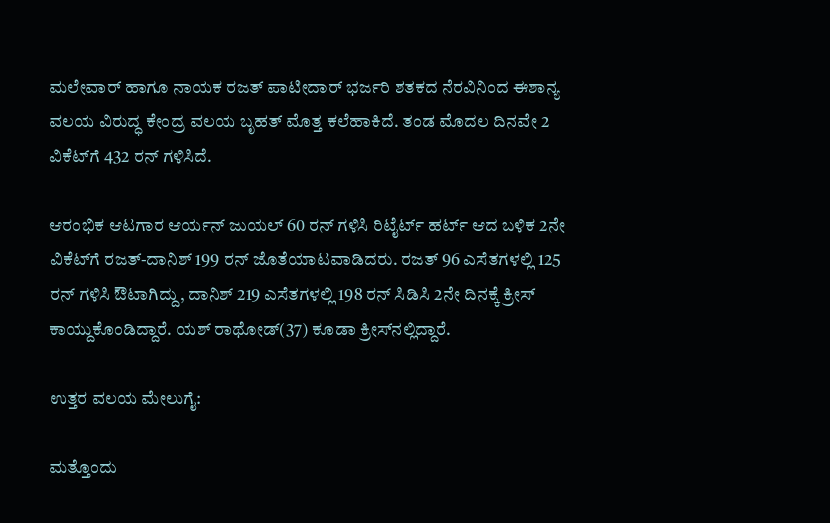ಮಲೇವಾರ್‌ ಹಾಗೂ ನಾಯಕ ರಜತ್‌ ಪಾಟೀದಾರ್‌ ಭರ್ಜರಿ ಶತಕದ ನೆರವಿನಿಂದ ಈಶಾನ್ಯ ವಲಯ ವಿರುದ್ಧ ಕೇಂದ್ರ ವಲಯ ಬೃಹತ್‌ ಮೊತ್ತ ಕಲೆಹಾಕಿದೆ. ತಂಡ ಮೊದಲ ದಿನವೇ 2 ವಿಕೆಟ್‌ಗೆ 432 ರನ್‌ ಗಳಿಸಿದೆ.

ಆರಂಭಿಕ ಆಟಗಾರ ಆರ್ಯನ್‌ ಜುಯಲ್ 60 ರನ್‌ ಗಳಿಸಿ ರಿಟೈರ್ಟ್ ಹರ್ಟ್‌ ಆದ ಬಳಿಕ 2ನೇ ವಿಕೆಟ್‌ಗೆ ರಜತ್‌-ದಾನಿಶ್‌ 199 ರನ್‌ ಜೊತೆಯಾಟವಾಡಿದರು. ರಜತ್‌ 96 ಎಸೆತಗಳಲ್ಲಿ 125 ರನ್‌ ಗಳಿಸಿ ಔಟಾಗಿದ್ದು, ದಾನಿಶ್‌ 219 ಎಸೆತಗಳಲ್ಲಿ 198 ರನ್‌ ಸಿಡಿಸಿ 2ನೇ ದಿನಕ್ಕೆ ಕ್ರೀಸ್‌ ಕಾಯ್ದುಕೊಂಡಿದ್ದಾರೆ. ಯಶ್‌ ರಾಥೋಡ್‌(37) ಕೂಡಾ ಕ್ರೀಸ್‌ನಲ್ಲಿದ್ದಾರೆ.

ಉತ್ತರ ವಲಯ ಮೇಲುಗೈ:

ಮತ್ತೊಂದು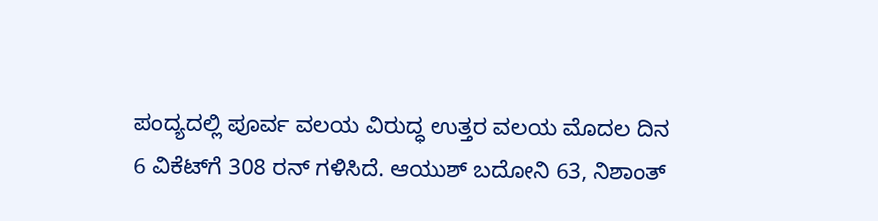ಪಂದ್ಯದಲ್ಲಿ ಪೂರ್ವ ವಲಯ ವಿರುದ್ಧ ಉತ್ತರ ವಲಯ ಮೊದಲ ದಿನ 6 ವಿಕೆಟ್‌ಗೆ 308 ರನ್‌ ಗಳಿಸಿದೆ. ಆಯುಶ್‌ ಬದೋನಿ 63, ನಿಶಾಂತ್‌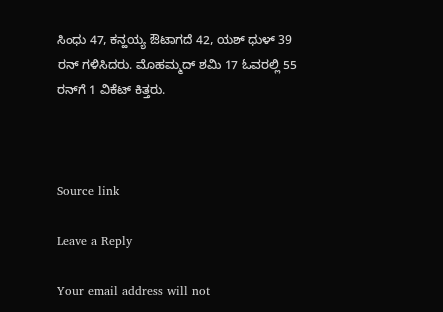ಸಿಂಧು 47, ಕನ್ಹಯ್ಯ ಔಟಾಗದೆ 42, ಯಶ್‌ ಧುಳ್ 39 ರನ್‌ ಗಳಿಸಿದರು. ಮೊಹಮ್ಮದ್‌ ಶಮಿ 17 ಓವರಲ್ಲಿ 55 ರನ್‌ಗೆ 1 ವಿಕೆಟ್‌ ಕಿತ್ತರು.



Source link

Leave a Reply

Your email address will not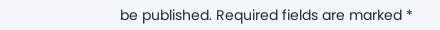be published. Required fields are marked *